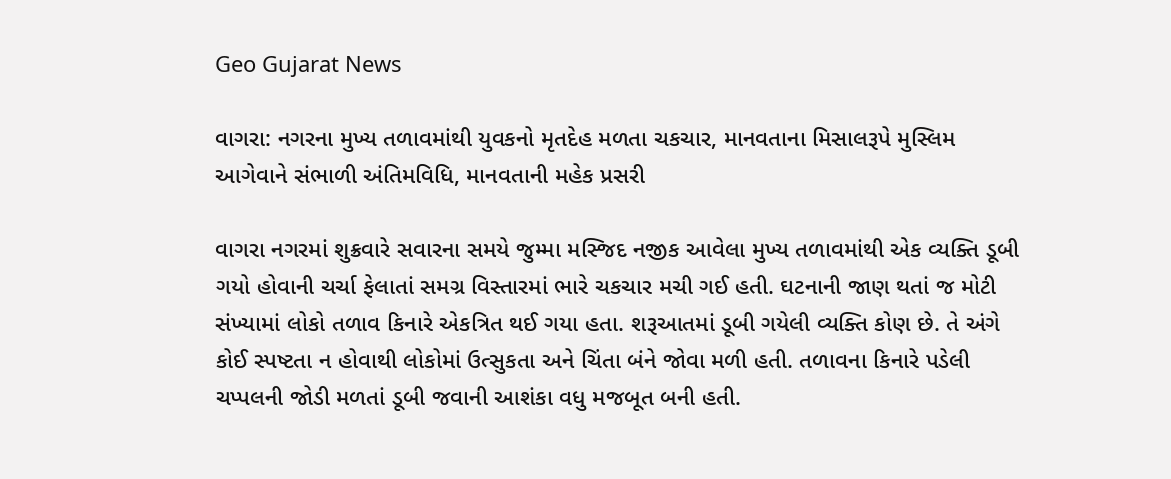Geo Gujarat News

વાગરા: નગરના મુખ્ય તળાવમાંથી યુવકનો મૃતદેહ મળતા ચકચાર, માનવતાના મિસાલરૂપે મુસ્લિમ આગેવાને સંભાળી અંતિમવિધિ, માનવતાની મહેક પ્રસરી

વાગરા નગરમાં શુક્રવારે સવારના સમયે જુમ્મા મસ્જિદ નજીક આવેલા મુખ્ય તળાવમાંથી એક વ્યક્તિ ડૂબી ગયો હોવાની ચર્ચા ફેલાતાં સમગ્ર વિસ્તારમાં ભારે ચકચાર મચી ગઈ હતી. ઘટનાની જાણ થતાં જ મોટી સંખ્યામાં લોકો તળાવ કિનારે એકત્રિત થઈ ગયા હતા. શરૂઆતમાં ડૂબી ગયેલી વ્યક્તિ કોણ છે. તે અંગે કોઈ સ્પષ્ટતા ન હોવાથી લોકોમાં ઉત્સુકતા અને ચિંતા બંને જોવા મળી હતી. તળાવના કિનારે પડેલી ચપ્પલની જોડી મળતાં ડૂબી જવાની આશંકા વધુ મજબૂત બની હતી.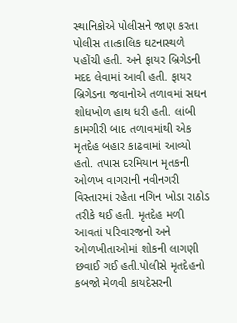સ્થાનિકોએ પોલીસને જાણ કરતા પોલીસ તાત્કાલિક ઘટનાસ્થળે પહોંચી હતી. અને ફાયર બ્રિગેડની મદદ લેવામાં આવી હતી. ફાયર બ્રિગેડના જવાનોએ તળાવમાં સઘન શોધખોળ હાથ ધરી હતી. લાંબી કામગીરી બાદ તળાવમાંથી એક મૃતદેહ બહાર કાઢવામાં આવ્યો હતો. તપાસ દરમિયાન મૃતકની ઓળખ વાગરાની નવીનગરી વિસ્તારમાં રહેતા નગિન ખોડા રાઠોડ તરીકે થઈ હતી. મૃતદેહ મળી આવતાં પરિવારજનો અને ઓળખીતાઓમાં શોકની લાગણી છવાઈ ગઈ હતી.પોલીસે મૃતદેહનો કબજો મેળવી કાયદેસરની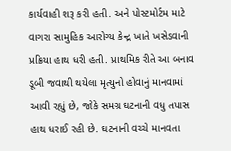કાર્યવાહી શરૂ કરી હતી. અને પોસ્ટમોર્ટમ માટે વાગરા સામુહિક આરોગ્ય કેન્દ્ર ખાતે ખસેડવાની પ્રક્રિયા હાથ ધરી હતી. પ્રાથમિક રીતે આ બનાવ ડૂબી જવાથી થયેલા મૃત્યુનો હોવાનું માનવામાં આવી રહ્યું છે, જોકે સમગ્ર ઘટનાની વધુ તપાસ હાથ ધરાઈ રહી છે. ઘટનાની વચ્ચે માનવતા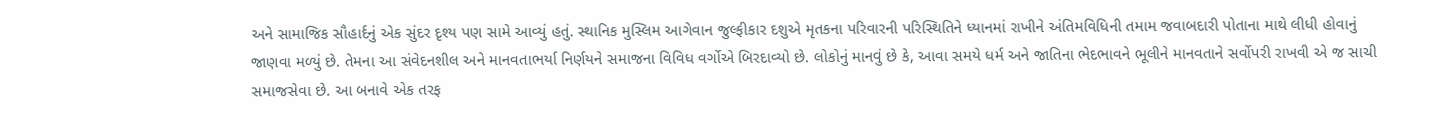અને સામાજિક સૌહાર્દનું એક સુંદર દૃશ્ય પણ સામે આવ્યું હતું. સ્થાનિક મુસ્લિમ આગેવાન જુલ્ફીકાર દશુએ મૃતકના પરિવારની પરિસ્થિતિને ધ્યાનમાં રાખીને અંતિમવિધિની તમામ જવાબદારી પોતાના માથે લીધી હોવાનું જાણવા મળ્યું છે. તેમના આ સંવેદનશીલ અને માનવતાભર્યા નિર્ણયને સમાજના વિવિધ વર્ગોએ બિરદાવ્યો છે. લોકોનું માનવું છે કે, આવા સમયે ધર્મ અને જાતિના ભેદભાવને ભૂલીને માનવતાને સર્વોપરી રાખવી એ જ સાચી સમાજસેવા છે. આ બનાવે એક તરફ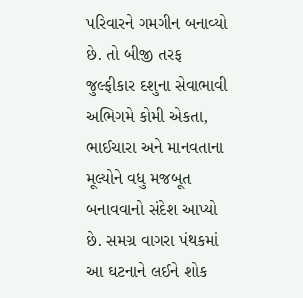પરિવારને ગમગીન બનાવ્યો છે. તો બીજી તરફ જુલ્ફીકાર દશુના સેવાભાવી અભિગમે કોમી એકતા, ભાઈચારા અને માનવતાના મૂલ્યોને વધુ મજબૂત બનાવવાનો સંદેશ આપ્યો છે. સમગ્ર વાગરા પંથકમાં આ ઘટનાને લઈને શોક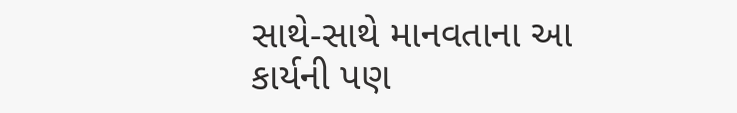સાથે-સાથે માનવતાના આ કાર્યની પણ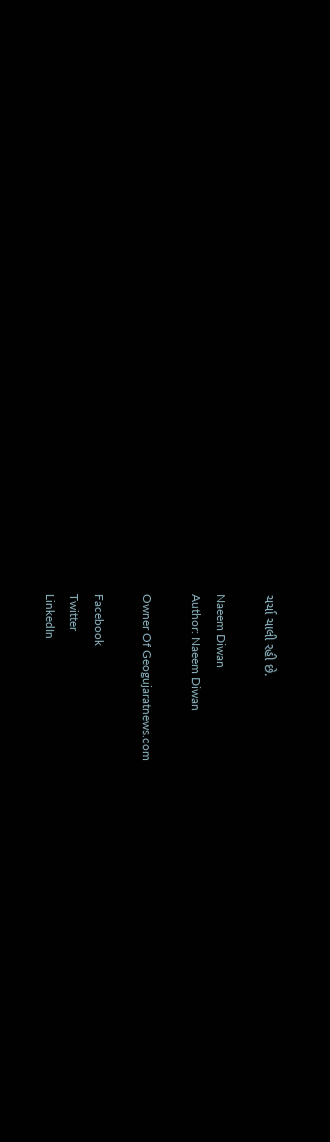ચર્ચા ચાલી રહી છે.

Naeem Diwan
Author: Naeem Diwan

Owner Of Geogujaratnews.com

Facebook
Twitter
LinkedIn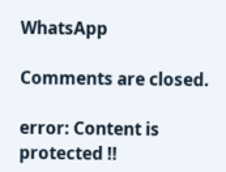WhatsApp

Comments are closed.

error: Content is protected !!